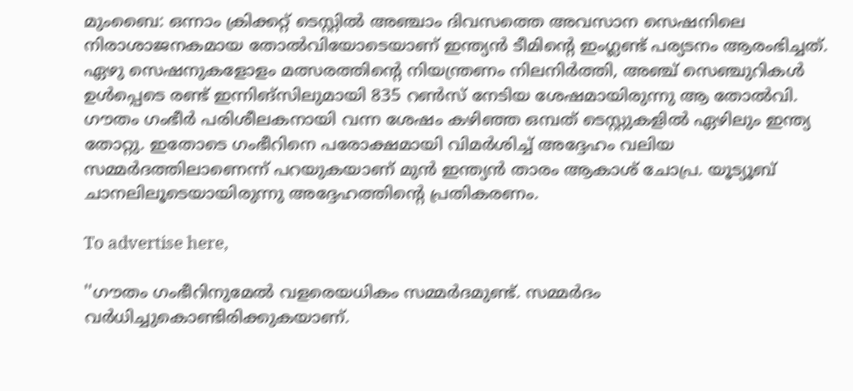മുംബൈ: ഒന്നാം ക്രിക്കറ്റ് ടെസ്റ്റില്‍ അഞ്ചാം ദിവസത്തെ അവസാന സെഷനിലെ നിരാശാജനകമായ തോല്‍വിയോടെയാണ് ഇന്ത്യന്‍ ടീമിന്റെ ഇംഗ്ലണ്ട് പര്യടനം ആരംഭിച്ചത്. ഏഴു സെഷനുകളോളം മത്സരത്തിന്റെ നിയന്ത്രണം നിലനിര്‍ത്തി, അഞ്ച് സെഞ്ചുറികള്‍ ഉള്‍പ്പെടെ രണ്ട് ഇന്നിങ്‌സിലുമായി 835 റണ്‍സ് നേടിയ ശേഷമായിരുന്നു ആ തോല്‍വി. ഗൗതം ഗംഭീര്‍ പരിശീലകനായി വന്ന ശേഷം കഴിഞ്ഞ ഒമ്പത് ടെസ്റ്റുകളില്‍ ഏഴിലും ഇന്ത്യ തോറ്റു. ഇതോടെ ഗംഭീറിനെ പരോക്ഷമായി വിമര്‍ശിച്ച് അദ്ദേഹം വലിയ സമ്മര്‍ദത്തിലാണെന്ന് പറയുകയാണ് മുന്‍ ഇന്ത്യന്‍ താരം ആകാശ് ചോപ്ര. യൂട്യൂബ് ചാനലിലൂടെയായിരുന്നു അദ്ദേഹത്തിന്റെ പ്രതികരണം.

To advertise here,

''ഗൗതം ഗംഭീറിനുമേല്‍ വളരെയധികം സമ്മര്‍ദമുണ്ട്. സമ്മര്‍ദം വര്‍ധിച്ചുകൊണ്ടിരിക്കുകയാണ്.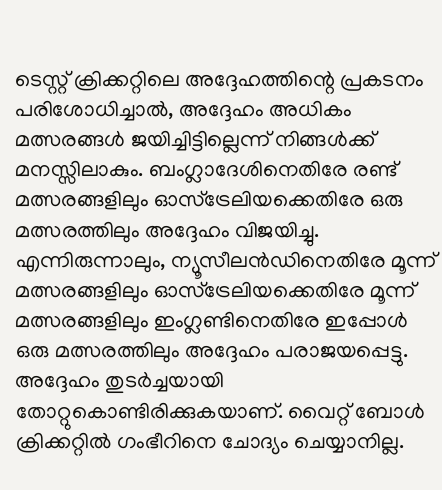ടെസ്റ്റ് ക്രിക്കറ്റിലെ അദ്ദേഹത്തിന്റെ പ്രകടനം പരിശോധിച്ചാല്‍, അദ്ദേഹം അധികം മത്സരങ്ങള്‍ ജയിച്ചിട്ടില്ലെന്ന് നിങ്ങള്‍ക്ക് മനസ്സിലാകും. ബംഗ്ലാദേശിനെതിരേ രണ്ട് മത്സരങ്ങളിലും ഓസ്‌ട്രേലിയക്കെതിരേ ഒരു മത്സരത്തിലും അദ്ദേഹം വിജയിച്ചു. എന്നിരുന്നാലും, ന്യൂസീലന്‍ഡിനെതിരേ മൂന്ന് മത്സരങ്ങളിലും ഓസ്‌ട്രേലിയക്കെതിരേ മൂന്ന് മത്സരങ്ങളിലും ഇംഗ്ലണ്ടിനെതിരേ ഇപ്പോള്‍ ഒരു മത്സരത്തിലും അദ്ദേഹം പരാജയപ്പെട്ടു. അദ്ദേഹം തുടര്‍ച്ചയായി തോറ്റുകൊണ്ടിരിക്കുകയാണ്. വൈറ്റ് ബോള്‍ ക്രിക്കറ്റില്‍ ഗംഭീറിനെ ചോദ്യം ചെയ്യാനില്ല.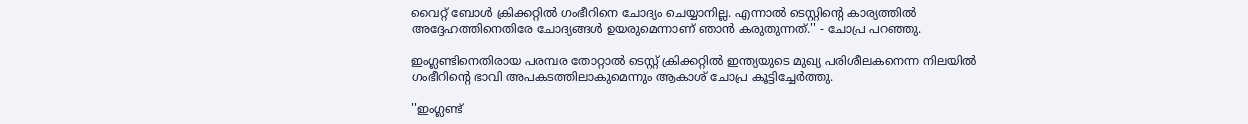വൈറ്റ് ബോള്‍ ക്രിക്കറ്റില്‍ ഗംഭീറിനെ ചോദ്യം ചെയ്യാനില്ല. എന്നാല്‍ ടെസ്റ്റിന്റെ കാര്യത്തില്‍ അദ്ദേഹത്തിനെതിരേ ചോദ്യങ്ങള്‍ ഉയരുമെന്നാണ് ഞാന്‍ കരുതുന്നത്.'' - ചോപ്ര പറഞ്ഞു.

ഇംഗ്ലണ്ടിനെതിരായ പരമ്പര തോറ്റാല്‍ ടെസ്റ്റ് ക്രിക്കറ്റില്‍ ഇന്ത്യയുടെ മുഖ്യ പരിശീലകനെന്ന നിലയില്‍ ഗംഭീറിന്റെ ഭാവി അപകടത്തിലാകുമെന്നും ആകാശ് ചോപ്ര കൂട്ടിച്ചേര്‍ത്തു.

''ഇംഗ്ലണ്ട്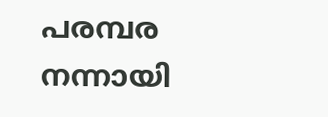പരമ്പര നന്നായി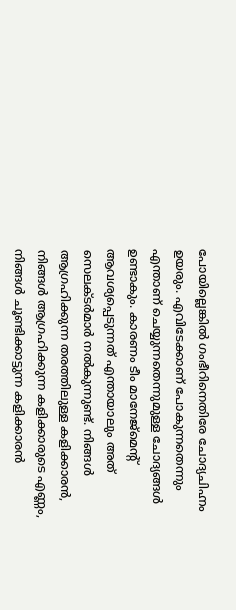പോയില്ലെങ്കില്‍ ഗംഭീറിനെതിരേ ചോദ്യചിഹ്നം ഉയരും. എവിടേക്കാണ് പോകുന്നതെന്നും എന്താണ് ചെയ്യുന്നതെന്നുമുള്ള ചോദ്യങ്ങള്‍ ഉണ്ടാകും. കാരണം ടീം മാനേജ്‌മെന്റ് ആവശ്യപ്പെടുന്നത് എന്തായാലും അത് സെലക്ടര്‍മാര്‍ നല്‍കുന്നുണ്ട്. നിങ്ങള്‍ ആഗ്രഹിക്കുന്ന തരത്തിലുള്ള കളിക്കാരന്‍, നിങ്ങള്‍ ആഗ്രഹിക്കുന്ന കളിക്കാരുടെ എണ്ണം, നിങ്ങള്‍ ചൂണ്ടിക്കാട്ടുന്ന കളിക്കാരന്‍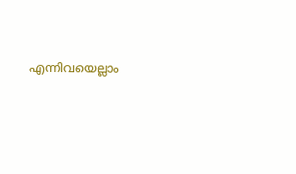എന്നിവയെല്ലാം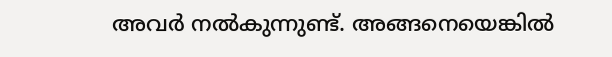അവര്‍ നല്‍കുന്നുണ്ട്. അങ്ങനെയെങ്കില്‍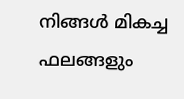നിങ്ങള്‍ മികച്ച ഫലങ്ങളും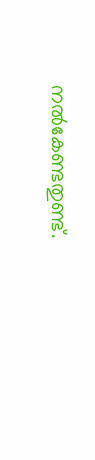നല്‍കേണ്ടതുണ്ട്.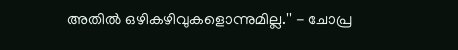അതില്‍ ഒഴികഴിവുകളൊന്നുമില്ല.'' - ചോപ്ര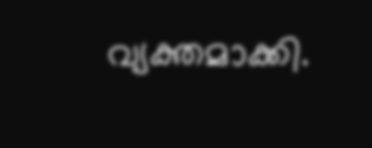വ്യക്തമാക്കി.